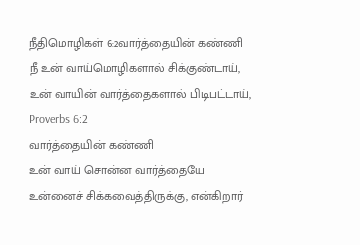நீதிமொழிகள் 6:2வார்த்தையின் கண்ணி
நீ உன் வாய்மொழிகளால் சிக்குண்டாய், உன் வாயின் வார்த்தைகளால் பிடிபட்டாய்,
Proverbs 6:2
வார்த்தையின் கண்ணி
உன் வாய் சொன்ன வார்த்தையே உன்னைச் சிக்கவைத்திருக்கு, என்கிறார்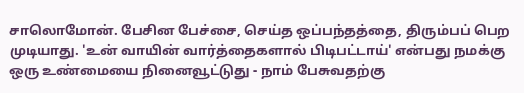சாலொமோன். பேசின பேச்சை, செய்த ஒப்பந்தத்தை, திரும்பப் பெற முடியாது. 'உன் வாயின் வார்த்தைகளால் பிடிபட்டாய்' என்பது நமக்கு ஒரு உண்மையை நினைவூட்டுது - நாம் பேசுவதற்கு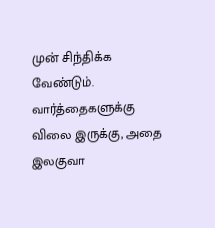முன் சிந்திக்க வேண்டும். வார்த்தைகளுக்கு விலை இருக்கு, அதை இலகுவா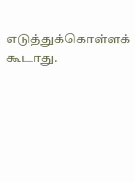எடுத்துக்கொள்ளக் கூடாது.